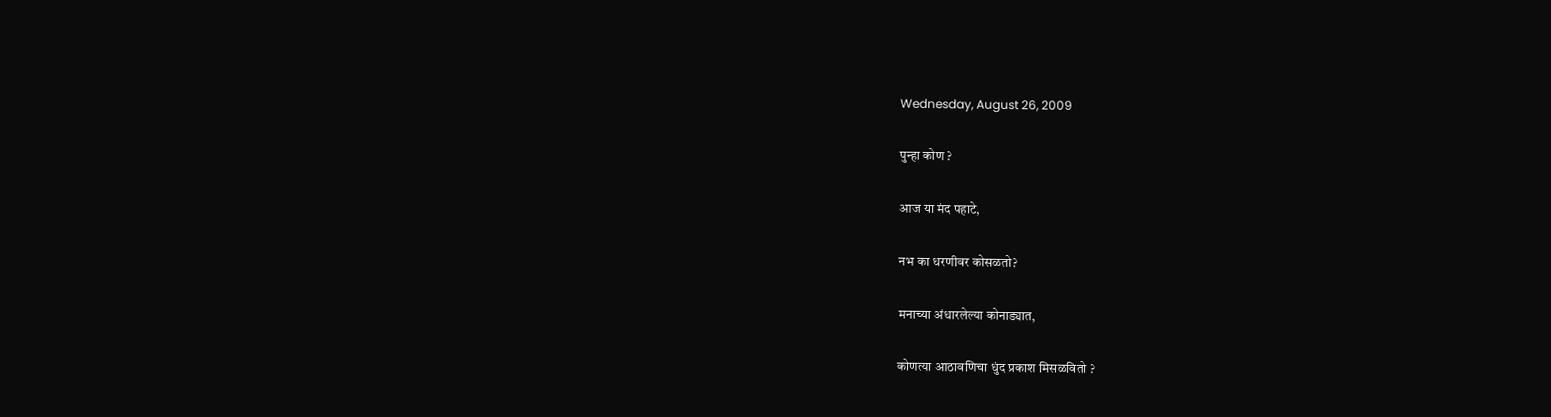Wednesday, August 26, 2009

पुन्हा कोण ?

आज या मंद पहाटे,

नभ का धरणीवर कोसळतो?

मनाच्या अंधारलेल्या कोनाड्यात,

कोणत्या आठावणिचा धुंद प्रकाश मिसळवितो ?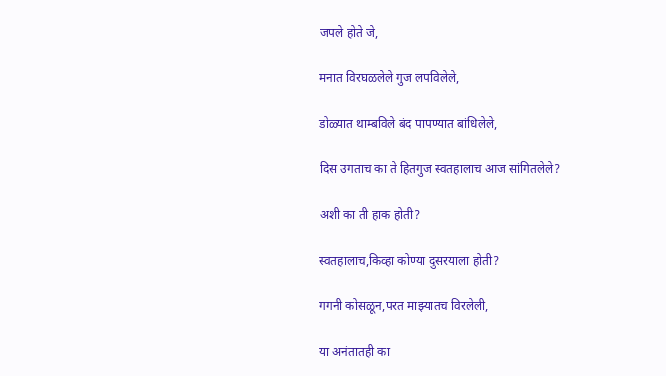जपले होते जे,

मनात विरघळलेले गुज लपविलेले,

डोळ्यात थाम्बविले बंद पापण्यात बांधिलेले,

दिस उगताच का ते हितगुज स्वतहालाच आज सांगितलेले?

अशी का ती हाक होती?

स्वतहालाच,किव्हा कोण्या दुसरयाला होती?

गगनी कोसळून,परत माझ्यातच विरलेली,

या अनंतातही का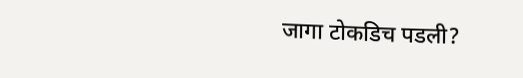जागा टोकडिच पडली?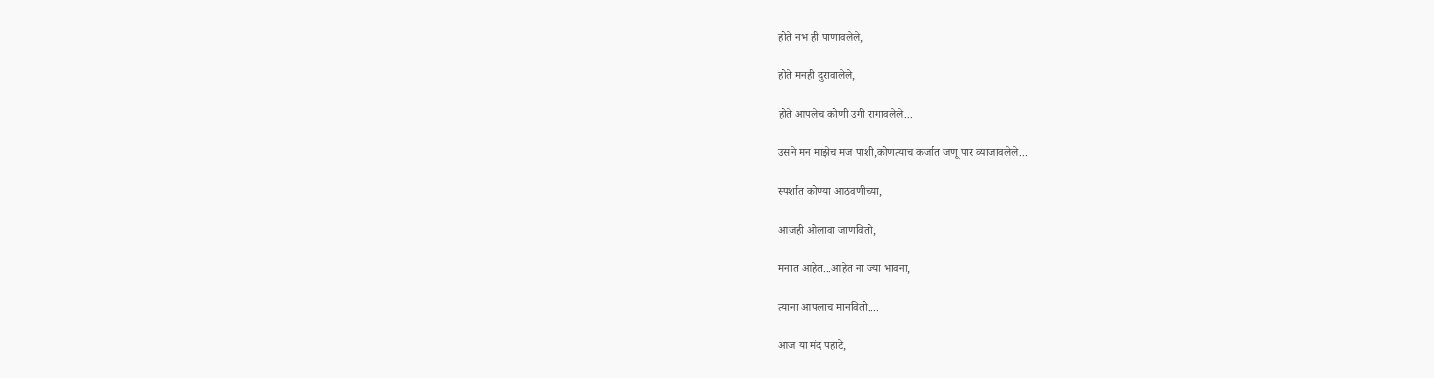होते नभ ही पाणावलेले,

होते मनही दुरावालेले,

होते आपलेच कोणी उगी रागावलेले...

उसने मन माझेच मज पाशी,कोणत्याच कर्जात जणू पार व्याजावलेले...

स्पर्शात कोण्या आठवणीच्या,

आजही ओलावा जाणवितो,

मनात आहेत...आहेत ना ज्या भावना,

त्याना आपलाच मानवितो....

आज या मंद पहाटे,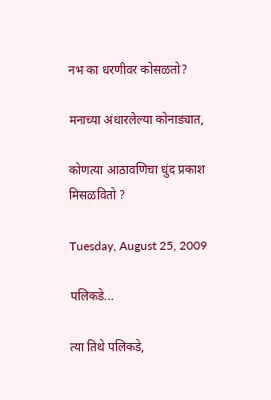नभ का धरणीवर कोसळतो?

मनाच्या अंधारलेल्या कोनाड्यात,

कोणत्या आठावणिचा धुंद प्रकाश मिसळवितो ?

Tuesday, August 25, 2009

पलिकडे...

त्या तिथे पलिकडे,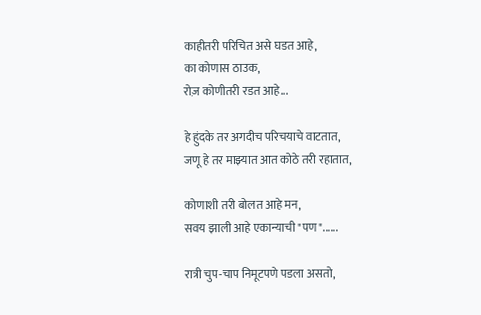काहीतरी परिचित असे घडत आहे,
का कोणास ठाउक,
रोज़ कोणीतरी रडत आहे...

हे हुंदके तर अगदीच परिचयाचे वाटतात,
जणू हे तर माझ्यात आत कोठे तरी रहातात,

कोणाशी तरी बोलत आहे मन,
सवय झाली आहे एकान्याची "पण"......

रात्री चुप-चाप निमूटपणे पडला असतो,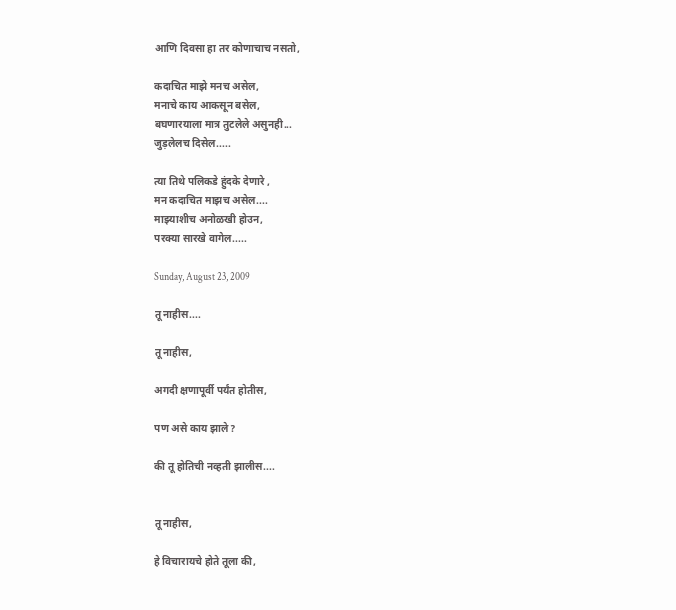आणि दिवसा हा तर कोणाचाच नसतो,

कदाचित माझे मनच असेल,
मनाचे काय आकसून बसेल,
बघणारयाला मात्र तुटलेले असुनही...
जुड़लेलच दिसेल.....

त्या तिथे पलिकडे हुंदके देणारे ,
मन कदाचित माझच असेल....
माझ्याशीच अनोळखी होउन,
परक्या सारखे वागेल.....

Sunday, August 23, 2009

तू नाहीस....

तू नाहीस,

अगदी क्षणापूर्वी पर्यंत होतीस,

पण असे काय झाले?

की तू होतिची नव्हती झालीस....


तू नाहीस,

हे विचारायचे होते तूला की,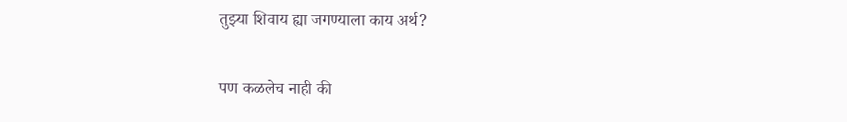तुझ्या शिवाय ह्या जगण्याला काय अर्थ?

पण कळलेच नाही की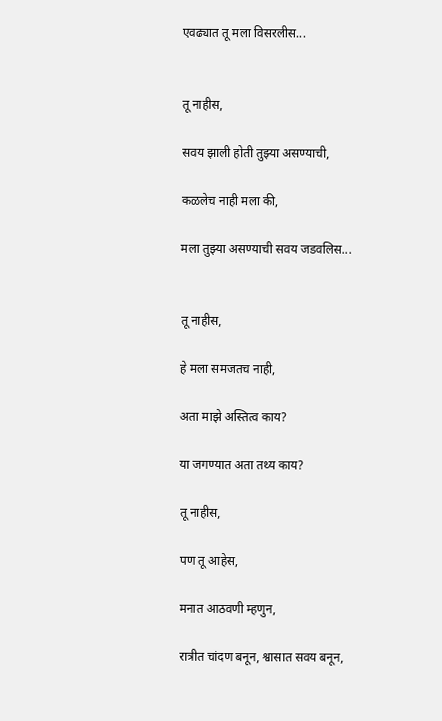एवढ्यात तू मला विसरलीस...


तू नाहीस,

सवय झाली होती तुझ्या असण्याची,

कळलेच नाही मला की,

मला तुझ्या असण्याची सवय जडवलिस...


तू नाहीस,

हे मला समजतच नाही,

अता माझे अस्तित्व काय?

या जगण्यात अता तथ्य काय?

तू नाहीस,

पण तू आहेस,

मनात आठवणी म्हणुन,

रात्रीत चांदण बनून, श्वासात सवय बनून,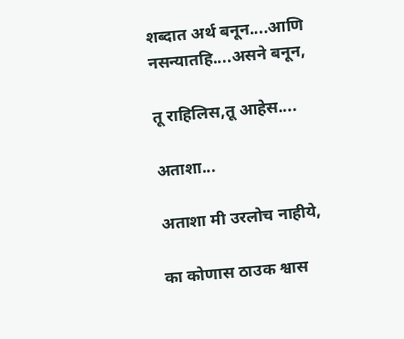शब्दात अर्थ बनून....आणि नसन्यातहि....असने बनून,

तू राहिलिस,तू आहेस....

अताशा...

अताशा मी उरलोच नाहीये,

का कोणास ठाउक श्वास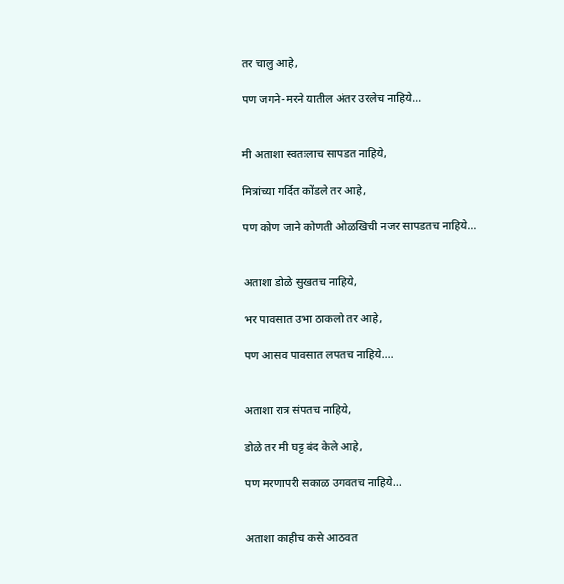तर चालु आहे,

पण जगने-मरने यातील अंतर उरलेच नाहिये...


मी अताशा स्वतःलाच सापडत नाहिये,

मित्रांच्या गर्दित कोंडले तर आहे,

पण कोण जाने कोणती ओळखिची नजर सापडतच नाहिये...


अताशा डोळे सुखतच नाहिये,

भर पावसात उभा ठाकलो तर आहे,

पण आसव पावसात लपतच नाहिये....


अताशा रात्र संपतच नाहिये,

डोळे तर मी घट्ट बंद केले आहे,

पण मरणापरी सकाळ उगवतच नाहिये...


अताशा काहीच कसे आठवत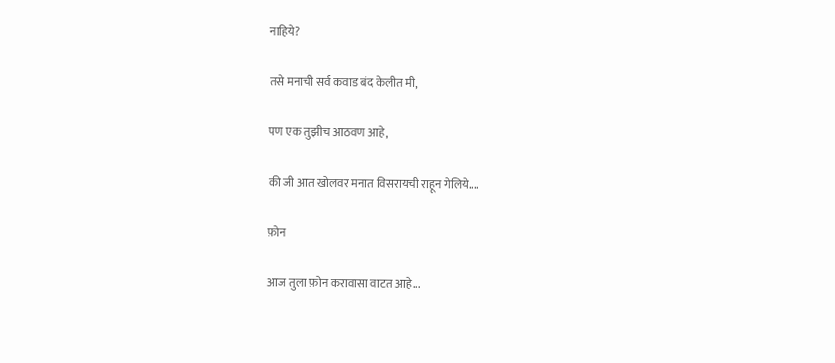नाहिये?

तसे मनाची सर्व कवाड बंद केलीत मी,

पण एक तुझीच आठवण आहे,

की जी आत खोलवर मनात विसरायची राहून गेलिये....

फ़ोन

आज तुला फ़ोन करावासा वाटत आहे...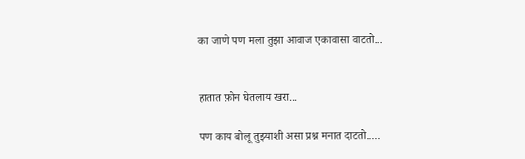का जाणे पण मला तुझा आवाज एकावासा वाटतो...


हातात फ़ोन घेतलाय खरा...

पण काय बोलू तुझ्याशी असा प्रश्न मनात दाटतो.....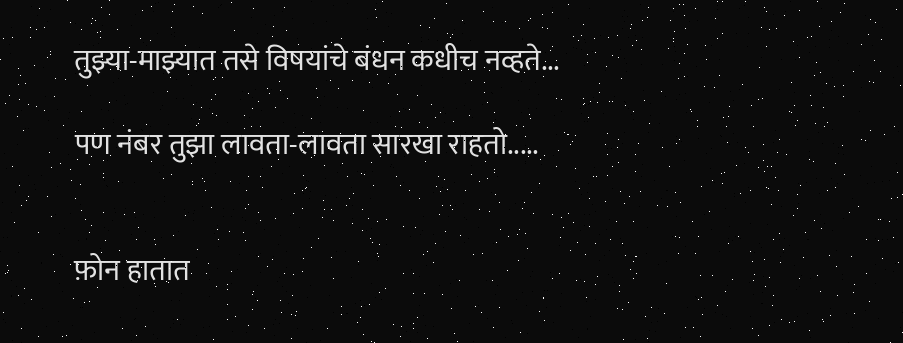तुझ्या-माझ्यात तसे विषयांचे बंधन कधीच नव्हते...

पण नंबर तुझा लावता-लावता सारखा राहतो.....


फ़ोन हातात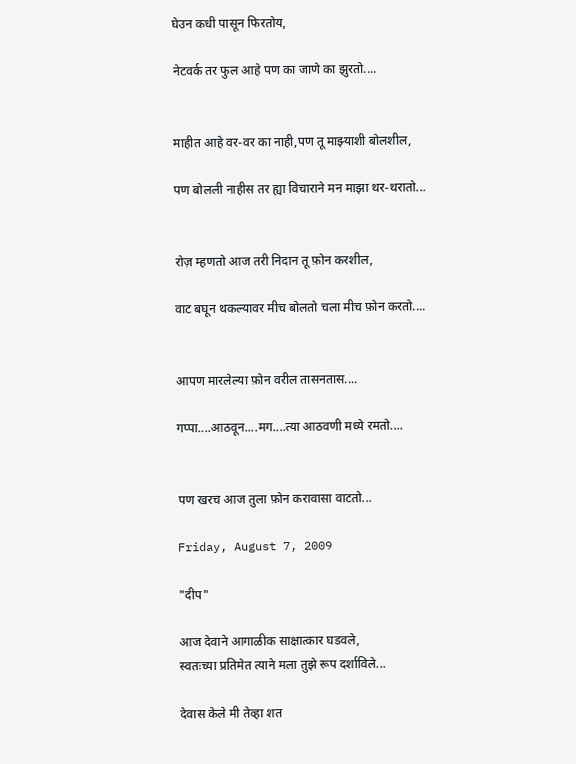घेउन कधी पासून फिरतोय,

नेटवर्क तर फुल आहे पण का जाणे का झुरतो....


माहीत आहे वर-वर का नाही,पण तू माझ्याशी बोलशील,

पण बोलली नाहीस तर ह्या विचाराने मन माझा थर-थरातो...


रोज़ म्हणतो आज तरी निदान तू फ़ोन करशील,

वाट बघून थकल्यावर मीच बोलतो चला मीच फ़ोन करतो....


आपण मारलेल्या फ़ोन वरील तासनतास....

गप्पा....आठवून....मग....त्या आठवणी मध्ये रमतो....


पण खरच आज तुला फ़ोन करावासा वाटतो...

Friday, August 7, 2009

"दीप"

आज देवाने आगाळीक साक्षात्कार घडवले,
स्वतःच्या प्रतिमेत त्याने मला तुझे रूप दर्शाविले...

देवास केले मी तेव्हा शत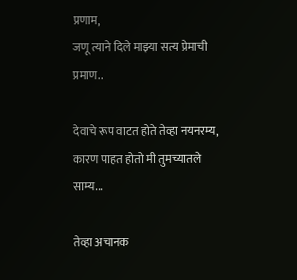प्रणाम,
जणू त्याने दिले माझ्या सत्य प्रेमाची प्रमाण..

देवाचे रूप वाटत होते तेव्हा नयनरम्य,
कारण पाहत होतो मी तुमच्यातले साम्य...

तेव्हा अचानक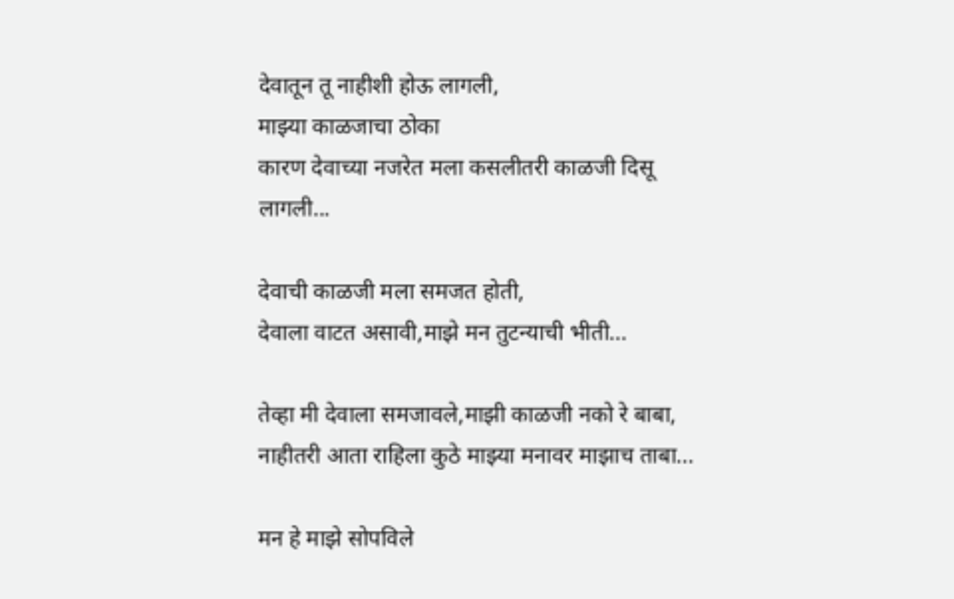देवातून तू नाहीशी होऊ लागली,
माझ्या काळजाचा ठोका
कारण देवाच्या नजरेत मला कसलीतरी काळजी दिसू लागली...

देवाची काळजी मला समजत होती,
देवाला वाटत असावी,माझे मन तुटन्याची भीती...

तेव्हा मी देवाला समजावले,माझी काळजी नको रे बाबा,
नाहीतरी आता राहिला कुठे माझ्या मनावर माझाच ताबा...

मन हे माझे सोपविले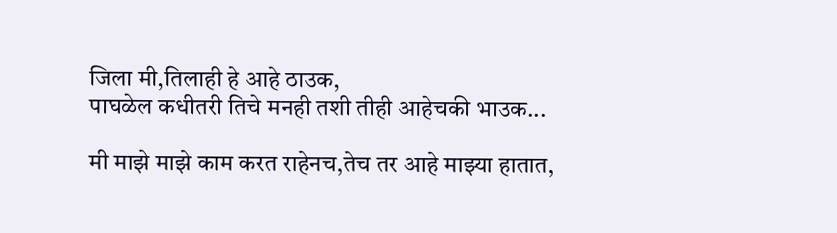जिला मी,तिलाही हे आहे ठाउक,
पाघळेल कधीतरी तिचे मनही तशी तीही आहेचकी भाउक...

मी माझे माझे काम करत राहेनच,तेच तर आहे माझ्या हातात,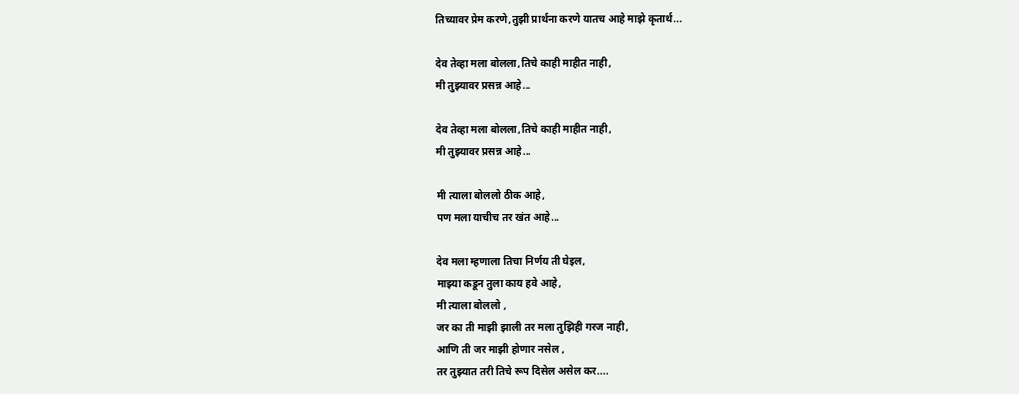तिच्यावर प्रेम करणे,तुझी प्रार्थना करणे यातच आहे माझे कृतार्थ...

देव तेव्हा मला बोलला,तिचे काही माहीत नाही,
मी तुझ्यावर प्रसन्न आहे...

देव तेव्हा मला बोलला,तिचे काही माहीत नाही,
मी तुझ्यावर प्रसन्न आहे...

मी त्याला बोललो ठीक आहे,
पण मला याचीच तर खंत आहे...

देव मला म्हणाला तिचा निर्णय ती घेइल,
माझ्या कडून तुला काय हवे आहे,
मी त्याला बोललो ,
जर का ती माझी झाली तर मला तुझिही गरज नाही,
आणि ती जर माझी होणार नसेल ,
तर तुझ्यात तरी तिचे रूप दिसेल असेल कर....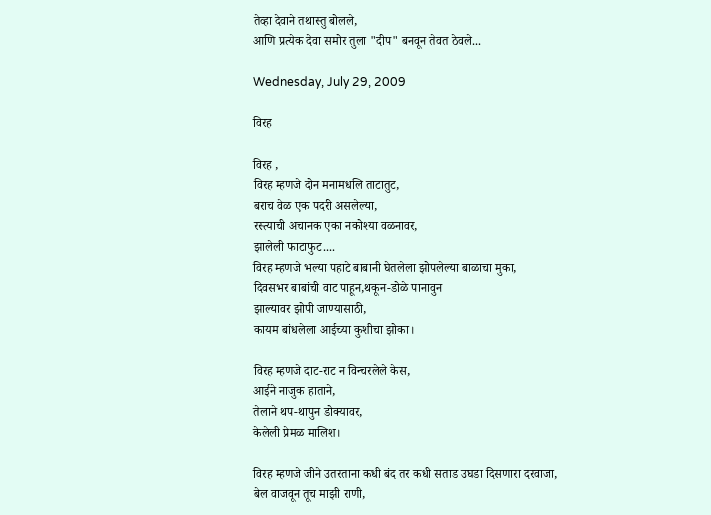तेव्हा देवाने तथास्तु बोलले,
आणि प्रत्येक देवा समोर तुला "दीप" बनवून तेवत ठेवले...

Wednesday, July 29, 2009

विरह

विरह ,
विरह म्हणजे दोन मनामधलि ताटातुट,
बराच वेळ एक पदरी असलेल्या,
रस्त्याची अचानक एका नकोश्या वळनावर,
झालेली फाटाफुट....
विरह म्हणजे भल्या पहाटे बाबानी घेतलेला झोपलेल्या बाळाचा मुका,
दिवसभर बाबांची वाट पाहून,थकून-डोळे पानावुन
झाल्यावर झोपी जाण्यासाठी,
कायम बांधलेला आईच्या कुशीचा झोका।

विरह म्हणजे दाट-राट न विन्चरलेले केस,
आईने नाजुक हाताने,
तेलाने थप-थापुन डोक्यावर,
केलेली प्रेमळ मालिश।

विरह म्हणजे जीने उतरताना कधी बंद तर कधी सताड उघडा दिसणारा दरवाजा,
बेल वाजवून तूच माझी राणी,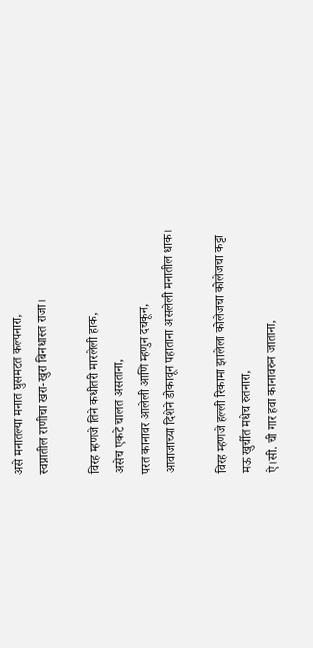असे मनातल्या मनात घुसमटत कल्पनारा,
स्वप्नातील राणीचा खरा-खुरा बिनधास्त राजा।

विरह म्हणजे तिने कधीतरी मारलेली हाक,
असेच एकटे चालत असताना,
परत कानावर आलेली आणि म्हणुन दचकून,
आवाजाच्या दिशेने डोकावून पहाताना असलेली मनातील धाक।

विरह म्हणजे हल्ली रिकामा झालेला कोलेजचा कोलेजचा कट्टा
मऊ खुर्चीत मधेच रुतनारा,
ऐ।सी. ची गार हवा कानावरुन जाताना,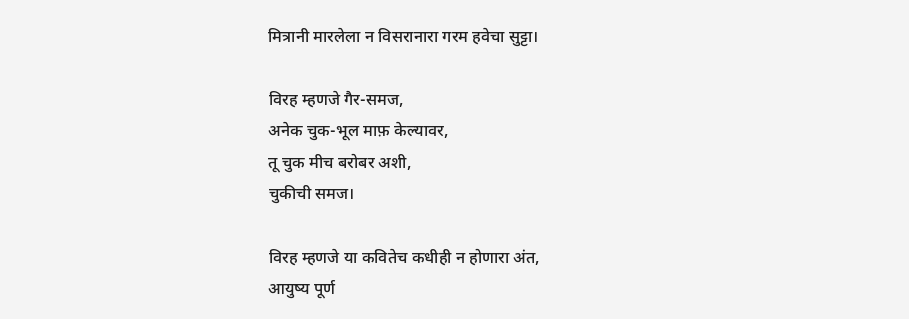मित्रानी मारलेला न विसरानारा गरम हवेचा सुट्टा।

विरह म्हणजे गैर-समज,
अनेक चुक-भूल माफ़ केल्यावर,
तू चुक मीच बरोबर अशी,
चुकीची समज।

विरह म्हणजे या कवितेच कधीही न होणारा अंत,
आयुष्य पूर्ण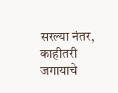सरल्या नंतर,
काहीतरी जगायाचे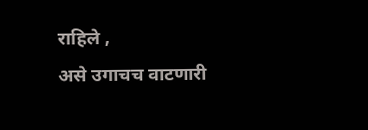राहिले ,
असे उगाचच वाटणारी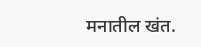मनातील खंत.